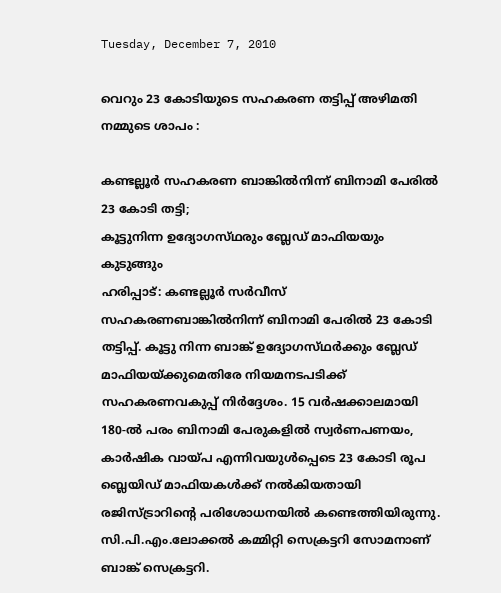Tuesday, December 7, 2010

വെറും 23 കോടിയുടെ സഹകരണ തട്ടിപ്പ് അഴിമതി നമ്മുടെ ശാപം :

കണ്ടല്ലൂര്‍ സഹകരണ ബാങ്കില്‍നിന്ന്‌ ബിനാമി പേരില്‍ 23 കോടി തട്ടി;
കൂട്ടുനിന്ന ഉദ്യോഗസ്‌ഥരും ബ്ലേഡ്‌ മാഫിയയും കുടുങ്ങും
ഹരിപ്പാട്‌: കണ്ടല്ലൂര്‍ സര്‍വീസ്‌ സഹകരണബാങ്കില്‍നിന്ന്‌ ബിനാമി പേരില്‍ 23 കോടി തട്ടിപ്പ്‌. കൂട്ടു നിന്ന ബാങ്ക്‌ ഉദ്യോഗസ്‌ഥര്‍ക്കും ബ്ലേഡ്‌ മാഫിയയ്‌ക്കുമെതിരേ നിയമനടപടിക്ക്‌ സഹകരണവകുപ്പ്‌ നിര്‍ദ്ദേശം. 15 വര്‍ഷക്കാലമായി 180-ല്‍ പരം ബിനാമി പേരുകളില്‍ സ്വര്‍ണപണയം, കാര്‍ഷിക വായ്‌പ എന്നിവയുള്‍പ്പെടെ 23 കോടി രൂപ ബ്ലെയിഡ്‌ മാഫിയകള്‍ക്ക്‌ നല്‍കിയതായി രജിസ്‌ട്രാറിന്റെ പരിശോധനയില്‍ കണ്ടെത്തിയിരുന്നു. സി.പി.എം.ലോക്കല്‍ കമ്മിറ്റി സെക്രട്ടറി സോമനാണ്‌ ബാങ്ക്‌ സെക്രട്ടറി.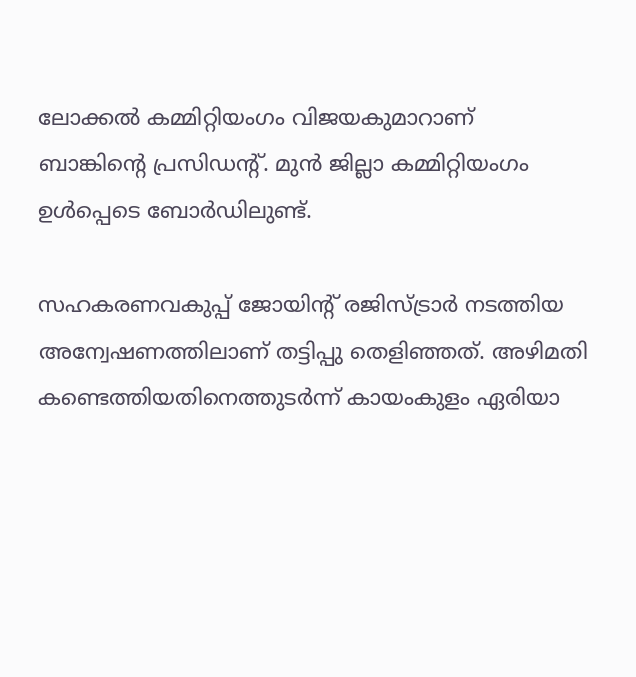ലോക്കല്‍ കമ്മിറ്റിയംഗം വിജയകുമാറാണ്‌ ബാങ്കിന്റെ പ്രസിഡന്റ്‌. മുന്‍ ജില്ലാ കമ്മിറ്റിയംഗം ഉള്‍പ്പെടെ ബോര്‍ഡിലുണ്ട്‌.

സഹകരണവകുപ്പ്‌ ജോയിന്‍റ്‌ രജിസ്‌ട്രാര്‍ നടത്തിയ അന്വേഷണത്തിലാണ്‌ തട്ടിപ്പു തെളിഞ്ഞത്‌. അഴിമതി കണ്ടെത്തിയതിനെത്തുടര്‍ന്ന്‌ കായംകുളം ഏരിയാ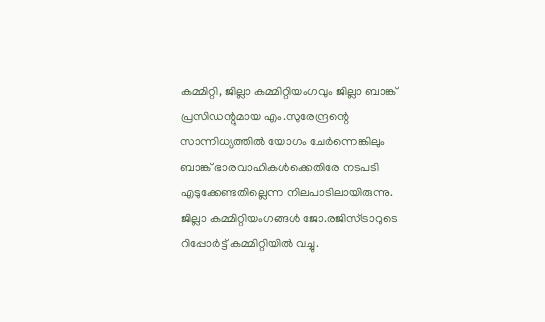കമ്മിറ്റി, ജില്ലാ കമ്മിറ്റിയംഗവും ജില്ലാ ബാങ്ക്‌ പ്രസിഡന്റുമായ എം.സുരേന്ദ്രന്റെ സാന്നിധ്യത്തില്‍ യോഗം ചേര്‍ന്നെങ്കിലും ബാങ്ക്‌ ഭാരവാഹികള്‍ക്കെതിരേ നടപടി എടുക്കേണ്ടതില്ലെന്ന നിലപാടിലായിരുന്നു. ജില്ലാ കമ്മിറ്റിയംഗങ്ങള്‍ ജോ.രജിസ്‌ട്രാറുടെ റിപ്പോര്‍ട്ട്‌ കമ്മിറ്റിയില്‍ വച്ചു.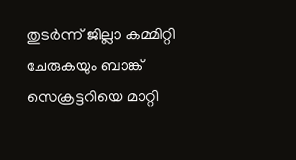തുടര്‍ന്ന്‌ ജില്ലാ കമ്മിറ്റി ചേരുകയും ബാങ്ക്‌ സെക്രട്ടറിയെ മാറ്റി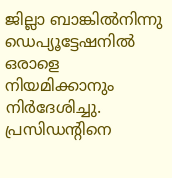ജില്ലാ ബാങ്കില്‍നിന്നു ഡെപ്യൂട്ടേഷനില്‍ ഒരാളെ നിയമിക്കാനും നിര്‍ദേശിച്ചു. പ്രസിഡന്റിനെ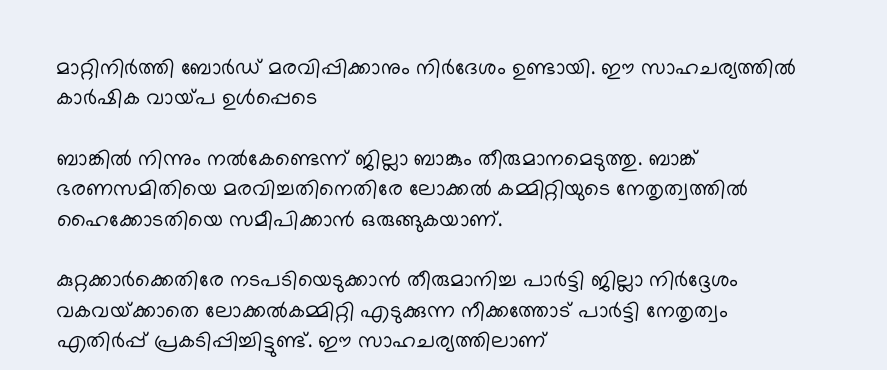മാറ്റിനിര്‍ത്തി ബോര്‍ഡ്‌ മരവിപ്പിക്കാനും നിര്‍ദേശം ഉണ്ടായി. ഈ സാഹചര്യത്തില്‍ കാര്‍ഷിക വായ്‌പ ഉള്‍പ്പെടെ

ബാങ്കില്‍ നിന്നും നല്‍കേണ്ടെന്ന്‌ ജില്ലാ ബാങ്കും തീരുമാനമെടുത്തു. ബാങ്ക്‌ ഭരണസമിതിയെ മരവിച്ചതിനെതിരേ ലോക്കല്‍ കമ്മിറ്റിയുടെ നേതൃത്വത്തില്‍ ഹൈക്കോടതിയെ സമീപിക്കാന്‍ ഒരുങ്ങുകയാണ്‌.

കുറ്റക്കാര്‍ക്കെതിരേ നടപടിയെടുക്കാന്‍ തീരുമാനിച്ച പാര്‍ട്ടി ജില്ലാ നിര്‍ദ്ദേശം വകവയ്‌ക്കാതെ ലോക്കല്‍കമ്മിറ്റി എടുക്കുന്ന നീക്കത്തോട്‌ പാര്‍ട്ടി നേതൃത്വം എതിര്‍പ്പ്‌ പ്രകടിപ്പിച്ചിട്ടുണ്ട്‌. ഈ സാഹചര്യത്തിലാണ്‌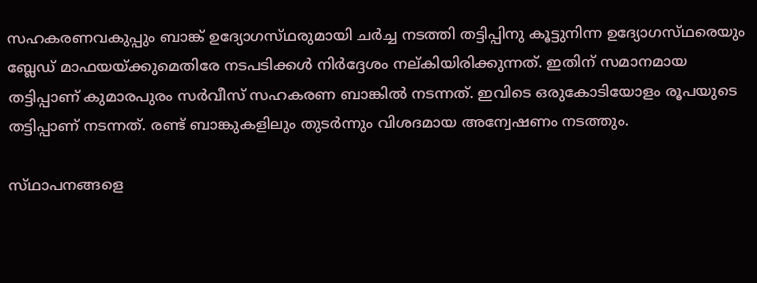സഹകരണവകുപ്പും ബാങ്ക്‌ ഉദ്യോഗസ്‌ഥരുമായി ചര്‍ച്ച നടത്തി തട്ടിപ്പിനു കൂട്ടുനിന്ന ഉദ്യോഗസ്‌ഥരെയും ബ്ലേഡ്‌ മാഫയയ്‌ക്കുമെതിരേ നടപടിക്കള്‍ നിര്‍ദ്ദേശം നല്‌കിയിരിക്കുന്നത്‌. ഇതിന്‌ സമാനമായ തട്ടിപ്പാണ്‌ കുമാരപുരം സര്‍വീസ്‌ സഹകരണ ബാങ്കില്‍ നടന്നത്‌. ഇവിടെ ഒരുകോടിയോളം രൂപയുടെ തട്ടിപ്പാണ്‌ നടന്നത്‌. രണ്ട്‌ ബാങ്കുകളിലും തുടര്‍ന്നും വിശദമായ അന്വേഷണം നടത്തും.

സ്‌ഥാപനങ്ങളെ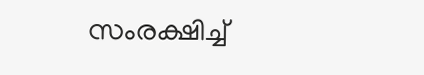സംരക്ഷിച്ച്‌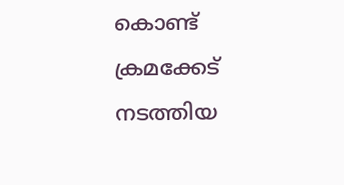കൊണ്ട്‌ ക്രമക്കേട്‌ നടത്തിയ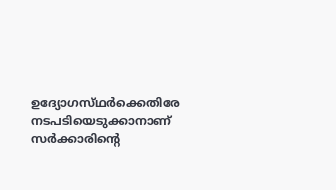ഉദ്യോഗസ്‌ഥര്‍ക്കെതിരേ നടപടിയെടുക്കാനാണ്‌ സര്‍ക്കാരിന്റെ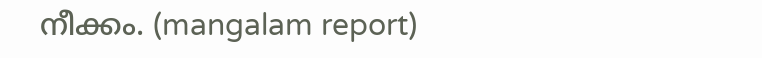നീക്കം. (mangalam report)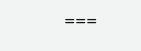===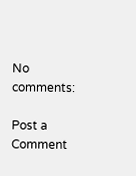No comments:

Post a Comment